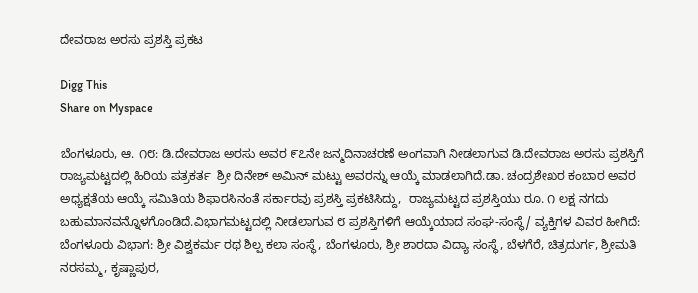ದೇವರಾಜ ಅರಸು ಪ್ರಶಸ್ತಿ ಪ್ರಕಟ

Digg This
Share on Myspace

ಬೆಂಗಳೂರು, ಆ. ೧೮: ಡಿ.ದೇವರಾಜ ಅರಸು ಅವರ ೯೭ನೇ ಜನ್ಮದಿನಾಚರಣೆ ಅಂಗವಾಗಿ ನೀಡಲಾಗುವ ಡಿ.ದೇವರಾಜ ಅರಸು ಪ್ರಶಸ್ತಿಗೆ ರಾಜ್ಯಮಟ್ಟದಲ್ಲಿ ಹಿರಿಯ ಪತ್ರಕರ್ತ  ಶ್ರೀ ದಿನೇಶ್ ಅಮಿನ್ ಮಟ್ಟು ಅವರನ್ನು ಆಯ್ಕೆ ಮಾಡಲಾಗಿದೆ.ಡಾ. ಚಂದ್ರಶೇಖರ ಕಂಬಾರ ಅವರ ಅಧ್ಯಕ್ಷತೆಯ ಆಯ್ಕೆ ಸಮಿತಿಯ ಶಿಫಾರಸಿನಂತೆ ಸರ್ಕಾರವು ಪ್ರಶಸ್ತಿ ಪ್ರಕಟಿಸಿದ್ದು,  ರಾಜ್ಯಮಟ್ಟದ ಪ್ರಶಸ್ತಿಯು ರೂ. ೧ ಲಕ್ಷ ನಗದು ಬಹುಮಾನವನ್ನೊಳಗೊಂಡಿದೆ.ವಿಭಾಗಮಟ್ಟದಲ್ಲಿ ನೀಡಲಾಗುವ ೮ ಪ್ರಶಸ್ತಿಗಳಿಗೆ ಆಯ್ಕೆಯಾದ ಸಂಘ-ಸಂಸ್ಥೆ/ ವ್ಯಕ್ತಿಗಳ ವಿವರ ಹೀಗಿದೆ: ಬೆಂಗಳೂರು ವಿಭಾಗ: ಶ್ರೀ ವಿಶ್ವಕರ್ಮ ರಥ ಶಿಲ್ಪ ಕಲಾ ಸಂಸ್ಥೆ, ಬೆಂಗಳೂರು, ಶ್ರೀ ಶಾರದಾ ವಿದ್ಯಾ ಸಂಸ್ಥೆ, ಬೆಳಗೆರೆ, ಚಿತ್ರದುರ್ಗ, ಶ್ರೀಮತಿ ನರಸಮ್ಮ, ಕೃಷ್ಣಾಪುರ,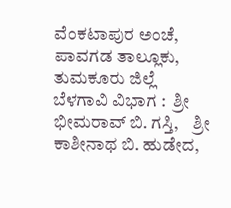ವೆಂಕಟಾಪುರ ಅಂಚೆ, ಪಾವಗಡ ತಾಲ್ಲೂಕು, ತುಮಕೂರು ಜಿಲ್ಲೆ ಬೆಳಗಾವಿ ವಿಭಾಗ :  ಶ್ರೀ ಭೀಮರಾವ್ ಬಿ. ಗಸ್ತಿ,    ಶ್ರೀ ಕಾಶೀನಾಥ ಬಿ. ಹುಡೇದ,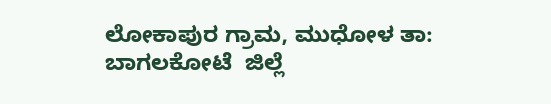ಲೋಕಾಪುರ ಗ್ರಾಮ, ಮುಧೋಳ ತಾ: ಬಾಗಲಕೋಟೆ  ಜಿಲ್ಲೆ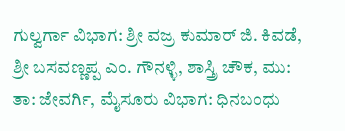ಗುಲ್ವರ್ಗಾ ವಿಭಾಗ: ಶ್ರೀ ವಜ್ರ ಕುಮಾರ್ ಜಿ. ಕಿವಡೆ, ಶ್ರೀ ಬಸವಣ್ಣಪ್ಪ ಎಂ. ಗೌನಳ್ಳಿ, ಶಾಸ್ತ್ರಿ ಚೌಕ, ಮು: ತಾ: ಜೇವರ್ಗಿ, ಮೈಸೂರು ವಿಭಾಗ: ಧಿನಬಂಧು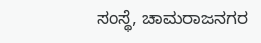ಸಂಸ್ಥೆ, ಚಾಮರಾಜನಗರ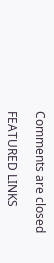Comments are closed

FEATURED LINKS